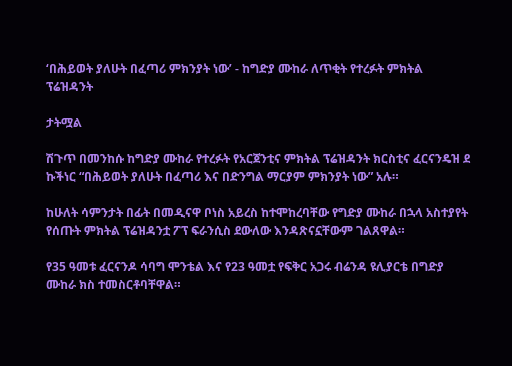‘በሕይወት ያለሁት በፈጣሪ ምክንያት ነው’ - ከግድያ ሙከራ ለጥቂት የተረፉት ምክትል ፕሬዝዳንት

ታትሟል

ሽጉጥ በመንከሱ ከግድያ ሙከራ የተረፉት የአርጀንቲና ምክትል ፕሬዝዳንት ክርስቲና ፈርናንዴዝ ደ ኩችነር “በሕይወት ያለሁት በፈጣሪ እና በድንግል ማርያም ምክንያት ነው” አሉ።

ከሁለት ሳምንታት በፊት በመዲናዋ ቦነስ አይረስ ከተሞከረባቸው የግድያ ሙከራ በኋላ አስተያየት የሰጡት ምክትል ፕሬዝዳንቷ ፖፕ ፍራንሲስ ደውለው እንዳጽናኗቸውም ገልጸዋል።

የ35 ዓመቱ ፈርናንዶ ሳባግ ሞንቴል እና የ23 ዓመቷ የፍቅር አጋሩ ብሬንዳ ዩሊያርቴ በግድያ ሙከራ ክስ ተመስርቶባቸዋል።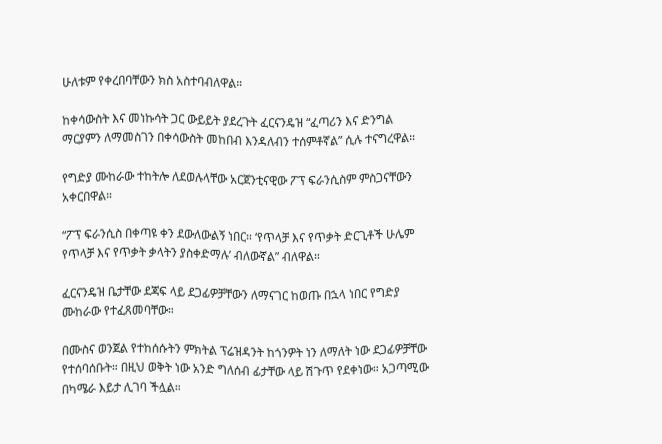ሁለቱም የቀረበባቸውን ክስ አስተባብለዋል።

ከቀሳውስት እና መነኩሳት ጋር ውይይት ያደረጉት ፈርናንዴዝ “ፈጣሪን እና ድንግል ማርያምን ለማመስገን በቀሳውስት መከበብ እንዳለብን ተሰምቶኛል” ሲሉ ተናግረዋል።

የግድያ ሙከራው ተከትሎ ለደወሉላቸው አርጀንቲናዊው ፖፕ ፍራንሲስም ምስጋናቸውን አቀርበዋል።

“ፖፕ ፍራንሲስ በቀጣዩ ቀን ደውለውልኝ ነበር። ‘የጥላቻ እና የጥቃት ድርጊቶች ሁሌም የጥላቻ እና የጥቃት ቃላትን ያስቀድማሉ’ ብለውኛል” ብለዋል።

ፈርናንዴዝ ቤታቸው ደጃፍ ላይ ደጋፊዎቻቸውን ለማናገር ከወጡ በኋላ ነበር የግድያ ሙከራው የተፈጸመባቸው።

በሙስና ወንጀል የተከሰሱትን ምክትል ፕሬዝዳንት ከጎንዎት ነን ለማለት ነው ደጋፊዎቻቸው የተሰባሰቡት። በዚህ ወቅት ነው አንድ ግለሰብ ፊታቸው ላይ ሽጉጥ የደቀነው። አጋጣሚው በካሜራ እይታ ሊገባ ችሏል።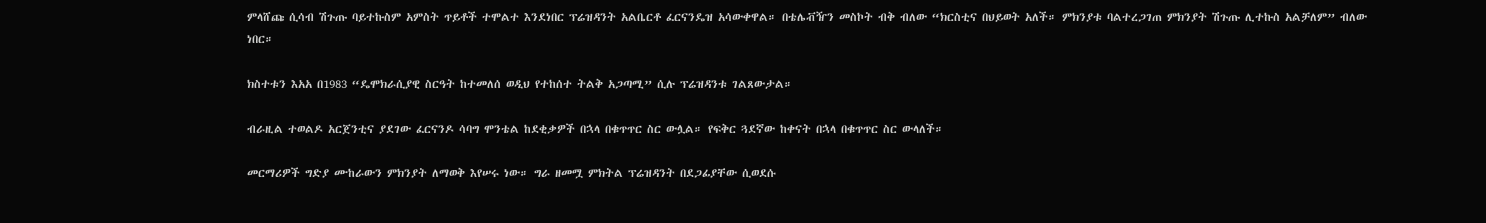ምላሸጩ ሲሳብ ሽጉጡ ባይተኩስም አምስት ጥይቶች ተሞልተ እንደነበር ፕሬዝዳንት አልቤርቶ ፈርናንዴዝ አሳውቀዋል። በቴሌቭዥን መስኮት ብቅ ብለው “ክርስቲና በህይወት አለች። ምክንያቱ ባልተረጋገጠ ምክንያት ሽጉጡ ሊተኩስ አልቻለም” ብለው ነበር።

ክስተቱን እአአ በ1983 “ዴሞክራሲያዊ ስርዓት ከተመለሰ ወዲህ የተከሰተ ትልቅ አጋጣሚ” ሲሉ ፕሬዝዳንቱ ገልጸውታል።

ብራዚል ተወልዶ አርጀንቲና ያደገው ፈርናንዶ ሳባግ ሞንቴል ከደቂቃዎች በኋላ በቁጥጥር ስር ውሏል። የፍቅር ጓደኛው ከቀናት በኋላ በቁጥጥር ስር ውላለች።

መርማሪዎች ግድያ ሙከራውን ምክንያት ለማወቅ እየሠሩ ነው። ግራ ዘመሟ ምክትል ፕሬዝዳንት በደጋፊያቸው ሲወደሱ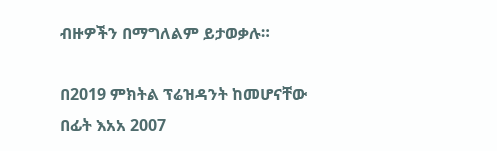ብዙዎችን በማግለልም ይታወቃሉ።

በ2019 ምክትል ፕሬዝዳንት ከመሆናቸው በፊት እአአ 2007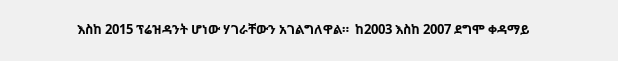እስከ 2015 ፕሬዝዳንት ሆነው ሃገራቸውን አገልግለዋል።  ከ2003 እስከ 2007 ደግሞ ቀዳማይ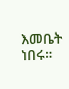እመቤት ነበሩ።